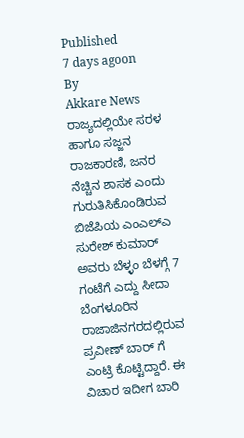Published
7 days agoon
By
Akkare News
ರಾಜ್ಯದಲ್ಲಿಯೇ ಸರಳ ಹಾಗೂ ಸಜ್ಜನ ರಾಜಕಾರಣಿ, ಜನರ ನೆಚ್ಚಿನ ಶಾಸಕ ಎಂದು ಗುರುತಿಸಿಕೊಂಡಿರುವ ಬಿಜೆಪಿಯ ಎಂಎಲ್ಎ ಸುರೇಶ್ ಕುಮಾರ್ ಅವರು ಬೆಳ್ಳಂ ಬೆಳಗ್ಗೆ 7 ಗಂಟೆಗೆ ಎದ್ದು ಸೀದಾ ಬೆಂಗಳೂರಿನ ರಾಜಾಜಿನಗರದಲ್ಲಿರುವ ಪ್ರವೀಣ್ ಬಾರ್ ಗೆ ಎಂಟ್ರಿ ಕೊಟ್ಟಿದ್ದಾರೆ. ಈ ವಿಚಾರ ಇದೀಗ ಬಾರಿ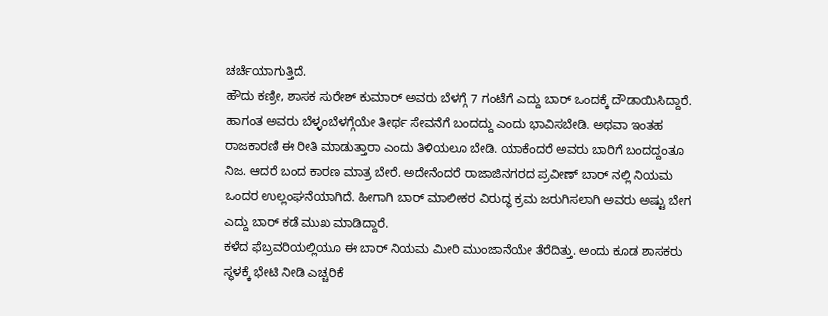ಚರ್ಚೆಯಾಗುತ್ತಿದೆ.
ಹೌದು ಕಣ್ರೀ, ಶಾಸಕ ಸುರೇಶ್ ಕುಮಾರ್ ಅವರು ಬೆಳಗ್ಗೆ 7 ಗಂಟೆಗೆ ಎದ್ದು ಬಾರ್ ಒಂದಕ್ಕೆ ದೌಡಾಯಿಸಿದ್ದಾರೆ. ಹಾಗಂತ ಅವರು ಬೆಳ್ಳಂಬೆಳಗ್ಗೆಯೇ ತೀರ್ಥ ಸೇವನೆಗೆ ಬಂದದ್ದು ಎಂದು ಭಾವಿಸಬೇಡಿ. ಅಥವಾ ಇಂತಹ ರಾಜಕಾರಣಿ ಈ ರೀತಿ ಮಾಡುತ್ತಾರಾ ಎಂದು ತಿಳಿಯಲೂ ಬೇಡಿ. ಯಾಕೆಂದರೆ ಅವರು ಬಾರಿಗೆ ಬಂದದ್ದಂತೂ ನಿಜ. ಆದರೆ ಬಂದ ಕಾರಣ ಮಾತ್ರ ಬೇರೆ. ಅದೇನೆಂದರೆ ರಾಜಾಜಿನಗರದ ಪ್ರವೀಣ್ ಬಾರ್ ನಲ್ಲಿ ನಿಯಮ ಒಂದರ ಉಲ್ಲಂಘನೆಯಾಗಿದೆ. ಹೀಗಾಗಿ ಬಾರ್ ಮಾಲೀಕರ ವಿರುದ್ಧ ಕ್ರಮ ಜರುಗಿಸಲಾಗಿ ಅವರು ಅಷ್ಟು ಬೇಗ ಎದ್ದು ಬಾರ್ ಕಡೆ ಮುಖ ಮಾಡಿದ್ದಾರೆ.
ಕಳೆದ ಫೆಬ್ರವರಿಯಲ್ಲಿಯೂ ಈ ಬಾರ್ ನಿಯಮ ಮೀರಿ ಮುಂಜಾನೆಯೇ ತೆರೆದಿತ್ತು. ಅಂದು ಕೂಡ ಶಾಸಕರು ಸ್ಥಳಕ್ಕೆ ಭೇಟಿ ನೀಡಿ ಎಚ್ಚರಿಕೆ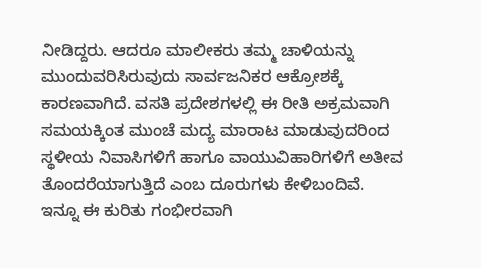ನೀಡಿದ್ದರು. ಆದರೂ ಮಾಲೀಕರು ತಮ್ಮ ಚಾಳಿಯನ್ನು ಮುಂದುವರಿಸಿರುವುದು ಸಾರ್ವಜನಿಕರ ಆಕ್ರೋಶಕ್ಕೆ ಕಾರಣವಾಗಿದೆ. ವಸತಿ ಪ್ರದೇಶಗಳಲ್ಲಿ ಈ ರೀತಿ ಅಕ್ರಮವಾಗಿ ಸಮಯಕ್ಕಿಂತ ಮುಂಚೆ ಮದ್ಯ ಮಾರಾಟ ಮಾಡುವುದರಿಂದ ಸ್ಥಳೀಯ ನಿವಾಸಿಗಳಿಗೆ ಹಾಗೂ ವಾಯುವಿಹಾರಿಗಳಿಗೆ ಅತೀವ ತೊಂದರೆಯಾಗುತ್ತಿದೆ ಎಂಬ ದೂರುಗಳು ಕೇಳಿಬಂದಿವೆ.
ಇನ್ನೂ ಈ ಕುರಿತು ಗಂಭೀರವಾಗಿ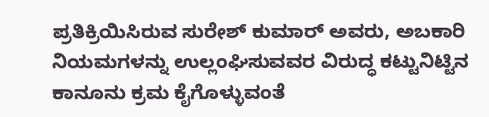ಪ್ರತಿಕ್ರಿಯಿಸಿರುವ ಸುರೇಶ್ ಕುಮಾರ್ ಅವರು, ಅಬಕಾರಿ ನಿಯಮಗಳನ್ನು ಉಲ್ಲಂಘಿಸುವವರ ವಿರುದ್ಧ ಕಟ್ಟುನಿಟ್ಟಿನ ಕಾನೂನು ಕ್ರಮ ಕೈಗೊಳ್ಳುವಂತೆ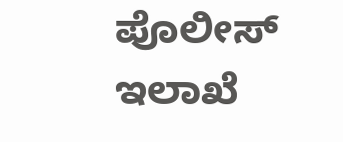ಪೊಲೀಸ್ ಇಲಾಖೆ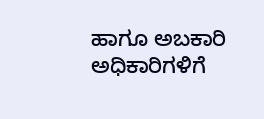ಹಾಗೂ ಅಬಕಾರಿ ಅಧಿಕಾರಿಗಳಿಗೆ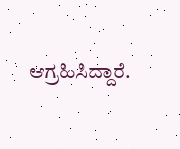ಆಗ್ರಹಿಸಿದ್ದಾರೆ.